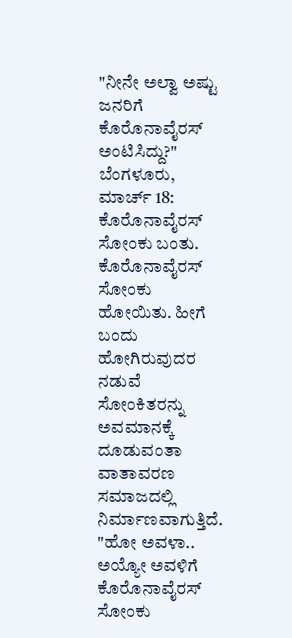"ನೀನೇ ಅಲ್ವಾ ಅಷ್ಟು ಜನರಿಗೆ ಕೊರೊನಾವೈರಸ್ ಅಂಟಿಸಿದ್ದು?"
ಬೆಂಗಳೂರು, ಮಾರ್ಚ್ 18: ಕೊರೊನಾವೈರಸ್ ಸೋಂಕು ಬಂತು. ಕೊರೊನಾವೈರಸ್ ಸೋಂಕು ಹೋಯಿತು. ಹೀಗೆ ಬಂದು ಹೋಗಿರುವುದರ ನಡುವೆ ಸೋಂಕಿತರನ್ನು ಅವಮಾನಕ್ಕೆ ದೂಡುವಂತಾ ವಾತಾವರಣ ಸಮಾಜದಲ್ಲಿ ನಿರ್ಮಾಣವಾಗುತ್ತಿದೆ.
"ಹೋ ಅವಳಾ.. ಅಯ್ಯೋ ಅವಳಿಗೆ ಕೊರೊನಾವೈರಸ್ ಸೋಂಕು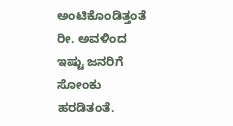ಅಂಟಿಕೊಂಡಿತ್ತಂತೆ ರೀ. ಅವಳಿಂದ ಇಷ್ಟು ಜನರಿಗೆ ಸೋಂಕು ಹರಡಿತಂತೆ.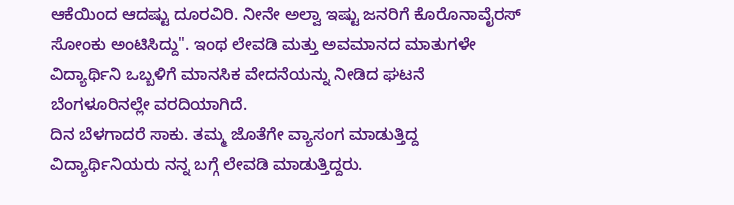ಆಕೆಯಿಂದ ಆದಷ್ಟು ದೂರವಿರಿ. ನೀನೇ ಅಲ್ವಾ ಇಷ್ಟು ಜನರಿಗೆ ಕೊರೊನಾವೈರಸ್ ಸೋಂಕು ಅಂಟಿಸಿದ್ದು". ಇಂಥ ಲೇವಡಿ ಮತ್ತು ಅವಮಾನದ ಮಾತುಗಳೇ ವಿದ್ಯಾರ್ಥಿನಿ ಒಬ್ಬಳಿಗೆ ಮಾನಸಿಕ ವೇದನೆಯನ್ನು ನೀಡಿದ ಘಟನೆ ಬೆಂಗಳೂರಿನಲ್ಲೇ ವರದಿಯಾಗಿದೆ.
ದಿನ ಬೆಳಗಾದರೆ ಸಾಕು. ತಮ್ಮ ಜೊತೆಗೇ ವ್ಯಾಸಂಗ ಮಾಡುತ್ತಿದ್ದ ವಿದ್ಯಾರ್ಥಿನಿಯರು ನನ್ನ ಬಗ್ಗೆ ಲೇವಡಿ ಮಾಡುತ್ತಿದ್ದರು.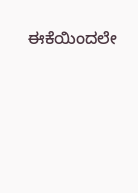ಈಕೆಯಿಂದಲೇ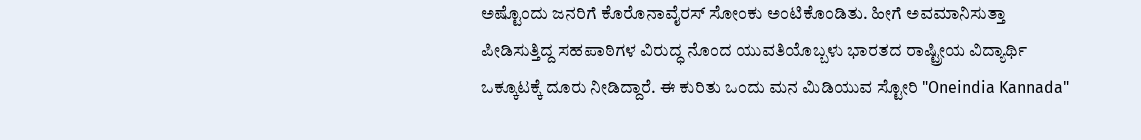ಅಷ್ಟೊಂದು ಜನರಿಗೆ ಕೊರೊನಾವೈರಸ್ ಸೋಂಕು ಅಂಟಿಕೊಂಡಿತು. ಹೀಗೆ ಅವಮಾನಿಸುತ್ತಾ ಪೀಡಿಸುತ್ತಿದ್ದ ಸಹಪಾಠಿಗಳ ವಿರುದ್ಧ ನೊಂದ ಯುವತಿಯೊಬ್ಬಳು ಭಾರತದ ರಾಷ್ಟ್ರೀಯ ವಿದ್ಯಾರ್ಥಿ ಒಕ್ಕೂಟಕ್ಕೆ ದೂರು ನೀಡಿದ್ದಾರೆ. ಈ ಕುರಿತು ಒಂದು ಮನ ಮಿಡಿಯುವ ಸ್ಟೋರಿ "Oneindia Kannada"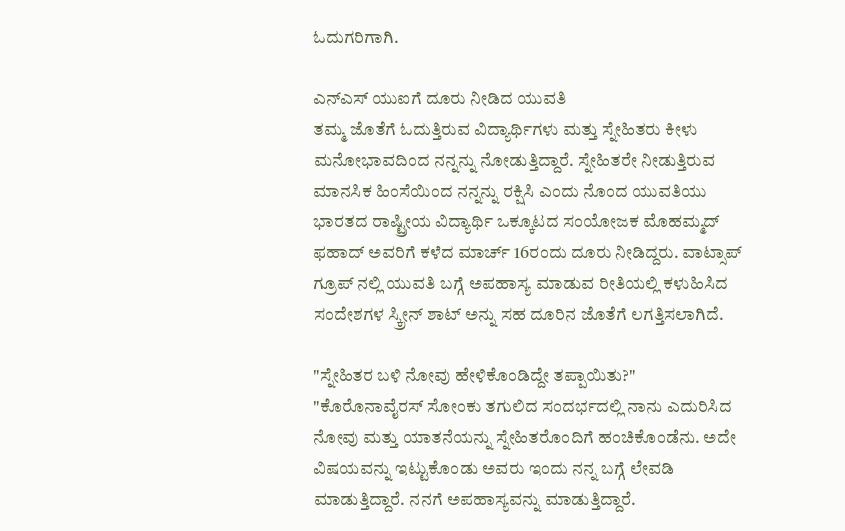ಓದುಗರಿಗಾಗಿ.

ಎನ್ಎಸ್ ಯುಐಗೆ ದೂರು ನೀಡಿದ ಯುವತಿ
ತಮ್ಮ ಜೊತೆಗೆ ಓದುತ್ತಿರುವ ವಿದ್ಯಾರ್ಥಿಗಳು ಮತ್ತು ಸ್ನೇಹಿತರು ಕೀಳು ಮನೋಭಾವದಿಂದ ನನ್ನನ್ನು ನೋಡುತ್ತಿದ್ದಾರೆ. ಸ್ನೇಹಿತರೇ ನೀಡುತ್ತಿರುವ ಮಾನಸಿಕ ಹಿಂಸೆಯಿಂದ ನನ್ನನ್ನು ರಕ್ಷಿಸಿ ಎಂದು ನೊಂದ ಯುವತಿಯು ಭಾರತದ ರಾಷ್ಟ್ರೀಯ ವಿದ್ಯಾರ್ಥಿ ಒಕ್ಕೂಟದ ಸಂಯೋಜಕ ಮೊಹಮ್ಮದ್ ಫಹಾದ್ ಅವರಿಗೆ ಕಳೆದ ಮಾರ್ಚ್ 16ರಂದು ದೂರು ನೀಡಿದ್ದರು. ವಾಟ್ಸಾಪ್ ಗ್ರೂಪ್ ನಲ್ಲಿ ಯುವತಿ ಬಗ್ಗೆ ಅಪಹಾಸ್ಯ ಮಾಡುವ ರೀತಿಯಲ್ಲಿ ಕಳುಹಿಸಿದ ಸಂದೇಶಗಳ ಸ್ಕ್ರೀನ್ ಶಾಟ್ ಅನ್ನು ಸಹ ದೂರಿನ ಜೊತೆಗೆ ಲಗತ್ತಿಸಲಾಗಿದೆ.

"ಸ್ನೇಹಿತರ ಬಳಿ ನೋವು ಹೇಳಿಕೊಂಡಿದ್ದೇ ತಪ್ಪಾಯಿತು?"
"ಕೊರೊನಾವೈರಸ್ ಸೋಂಕು ತಗುಲಿದ ಸಂದರ್ಭದಲ್ಲಿ ನಾನು ಎದುರಿಸಿದ ನೋವು ಮತ್ತು ಯಾತನೆಯನ್ನು ಸ್ನೇಹಿತರೊಂದಿಗೆ ಹಂಚಿಕೊಂಡೆನು. ಅದೇ ವಿಷಯವನ್ನು ಇಟ್ಟುಕೊಂಡು ಅವರು ಇಂದು ನನ್ನ ಬಗ್ಗೆ ಲೇವಡಿ ಮಾಡುತ್ತಿದ್ದಾರೆ. ನನಗೆ ಅಪಹಾಸ್ಯವನ್ನು ಮಾಡುತ್ತಿದ್ದಾರೆ.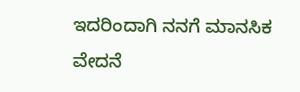ಇದರಿಂದಾಗಿ ನನಗೆ ಮಾನಸಿಕ ವೇದನೆ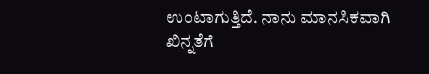ಉಂಟಾಗುತ್ತಿದೆ. ನಾನು ಮಾನಸಿಕವಾಗಿ ಖಿನ್ನತೆಗೆ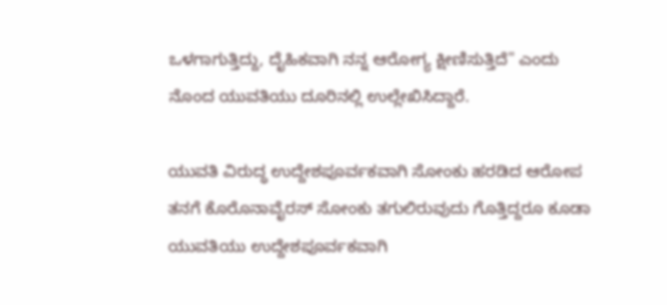ಒಳಗಾಗುತ್ತಿದ್ದು, ದೈಹಿಕವಾಗಿ ನನ್ನ ಆರೋಗ್ಯ ಕ್ಷೀಣಿಸುತ್ತಿದೆ" ಎಂದು ನೊಂದ ಯುವತಿಯು ದೂರಿನಲ್ಲಿ ಉಲ್ಲೇಖಿಸಿದ್ದಾರೆ.

ಯುವತಿ ವಿರುದ್ಧ ಉದ್ದೇಶಪೂರ್ವಕವಾಗಿ ಸೋಂಕು ಹರಡಿದ ಆರೋಪ
ತನಗೆ ಕೊರೊನಾವೈರಸ್ ಸೋಂಕು ತಗುಲಿರುವುದು ಗೊತ್ತಿದ್ದರೂ ಕೂಡಾ ಯುವತಿಯು ಉದ್ದೇಶಪೂರ್ವಕವಾಗಿ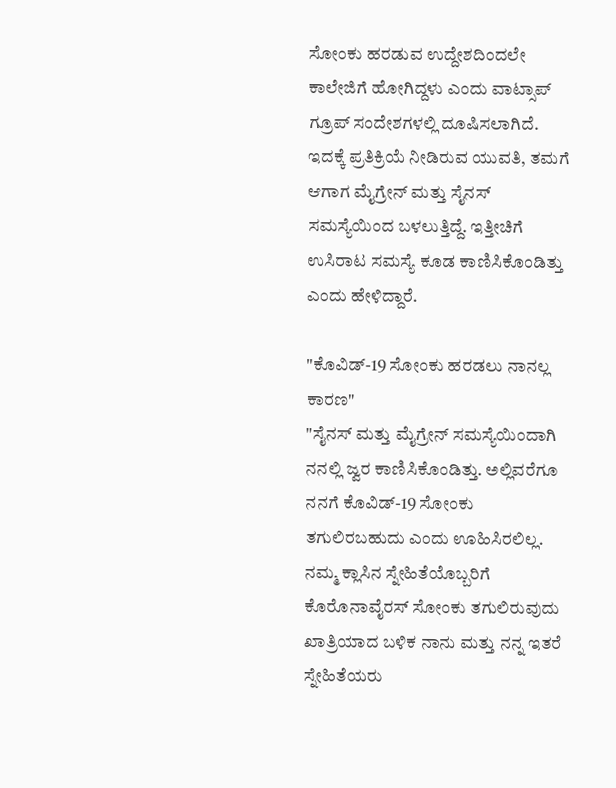ಸೋಂಕು ಹರಡುವ ಉದ್ದೇಶದಿಂದಲೇ ಕಾಲೇಜಿಗೆ ಹೋಗಿದ್ದಳು ಎಂದು ವಾಟ್ಸಾಪ್ ಗ್ರೂಪ್ ಸಂದೇಶಗಳಲ್ಲಿ ದೂಷಿಸಲಾಗಿದೆ. ಇದಕ್ಕೆ ಪ್ರತಿಕ್ರಿಯೆ ನೀಡಿರುವ ಯುವತಿ, ತಮಗೆ ಆಗಾಗ ಮೈಗ್ರೇನ್ ಮತ್ತು ಸೈನಸ್ ಸಮಸ್ಯೆಯಿಂದ ಬಳಲುತ್ತಿದ್ದೆ. ಇತ್ತೀಚಿಗೆ ಉಸಿರಾಟ ಸಮಸ್ಯೆ ಕೂಡ ಕಾಣಿಸಿಕೊಂಡಿತ್ತು ಎಂದು ಹೇಳಿದ್ದಾರೆ.

"ಕೊವಿಡ್-19 ಸೋಂಕು ಹರಡಲು ನಾನಲ್ಲ ಕಾರಣ"
"ಸೈನಸ್ ಮತ್ತು ಮೈಗ್ರೇನ್ ಸಮಸ್ಯೆಯಿಂದಾಗಿ ನನಲ್ಲಿ ಜ್ವರ ಕಾಣಿಸಿಕೊಂಡಿತ್ತು. ಅಲ್ಲಿವರೆಗೂ ನನಗೆ ಕೊವಿಡ್-19 ಸೋಂಕು ತಗುಲಿರಬಹುದು ಎಂದು ಊಹಿಸಿರಲಿಲ್ಲ. ನಮ್ಮ ಕ್ಲಾಸಿನ ಸ್ನೇಹಿತೆಯೊಬ್ಬರಿಗೆ ಕೊರೊನಾವೈರಸ್ ಸೋಂಕು ತಗುಲಿರುವುದು ಖಾತ್ರಿಯಾದ ಬಳಿಕ ನಾನು ಮತ್ತು ನನ್ನ ಇತರೆ ಸ್ನೇಹಿತೆಯರು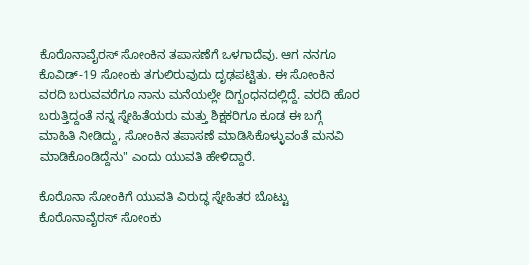ಕೊರೊನಾವೈರಸ್ ಸೋಂಕಿನ ತಪಾಸಣೆಗೆ ಒಳಗಾದೆವು. ಆಗ ನನಗೂ ಕೊವಿಡ್-19 ಸೋಂಕು ತಗುಲಿರುವುದು ದೃಢಪಟ್ಟಿತು. ಈ ಸೋಂಕಿನ ವರದಿ ಬರುವವರೆಗೂ ನಾನು ಮನೆಯಲ್ಲೇ ದಿಗ್ಬಂಧನದಲ್ಲಿದ್ದೆ. ವರದಿ ಹೊರ ಬರುತ್ತಿದ್ದಂತೆ ನನ್ನ ಸ್ನೇಹಿತೆಯರು ಮತ್ತು ಶಿಕ್ಷಕರಿಗೂ ಕೂಡ ಈ ಬಗ್ಗೆ ಮಾಹಿತಿ ನೀಡಿದ್ದು, ಸೋಂಕಿನ ತಪಾಸಣೆ ಮಾಡಿಸಿಕೊಳ್ಳುವಂತೆ ಮನವಿ ಮಾಡಿಕೊಂಡಿದ್ದೆನು" ಎಂದು ಯುವತಿ ಹೇಳಿದ್ದಾರೆ.

ಕೊರೊನಾ ಸೋಂಕಿಗೆ ಯುವತಿ ವಿರುದ್ಧ ಸ್ನೇಹಿತರ ಬೊಟ್ಟು
ಕೊರೊನಾವೈರಸ್ ಸೋಂಕು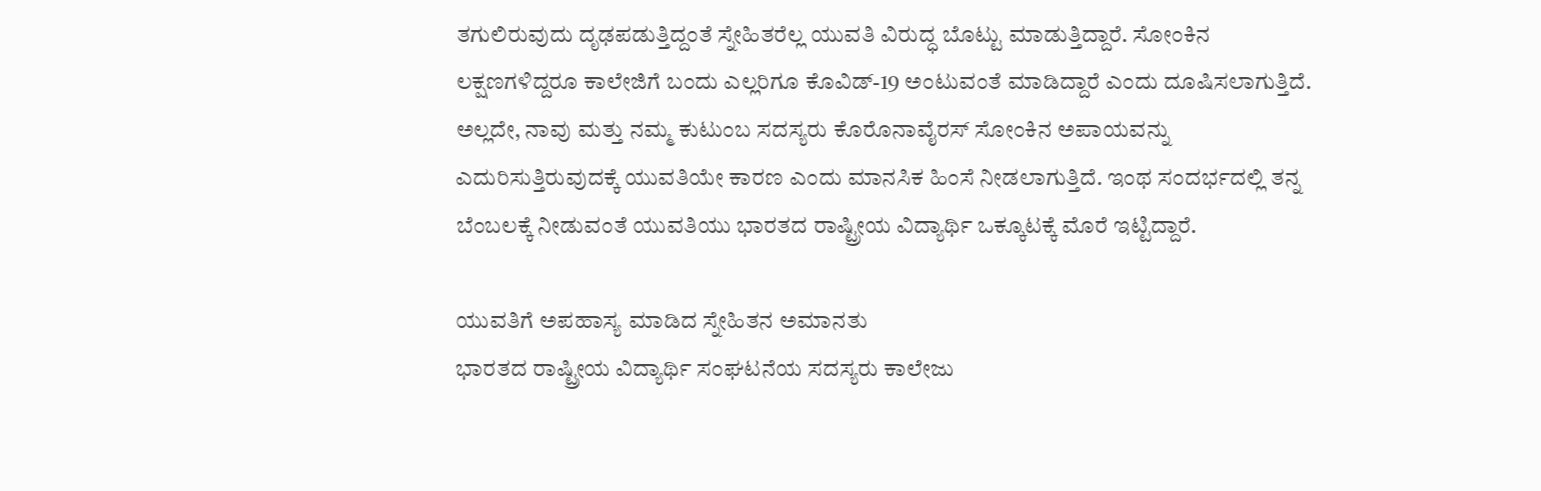ತಗುಲಿರುವುದು ದೃಢಪಡುತ್ತಿದ್ದಂತೆ ಸ್ನೇಹಿತರೆಲ್ಲ ಯುವತಿ ವಿರುದ್ಧ ಬೊಟ್ಟು ಮಾಡುತ್ತಿದ್ದಾರೆ. ಸೋಂಕಿನ ಲಕ್ಷಣಗಳಿದ್ದರೂ ಕಾಲೇಜಿಗೆ ಬಂದು ಎಲ್ಲರಿಗೂ ಕೊವಿಡ್-19 ಅಂಟುವಂತೆ ಮಾಡಿದ್ದಾರೆ ಎಂದು ದೂಷಿಸಲಾಗುತ್ತಿದೆ. ಅಲ್ಲದೇ, ನಾವು ಮತ್ತು ನಮ್ಮ ಕುಟುಂಬ ಸದಸ್ಯರು ಕೊರೊನಾವೈರಸ್ ಸೋಂಕಿನ ಅಪಾಯವನ್ನು ಎದುರಿಸುತ್ತಿರುವುದಕ್ಕೆ ಯುವತಿಯೇ ಕಾರಣ ಎಂದು ಮಾನಸಿಕ ಹಿಂಸೆ ನೀಡಲಾಗುತ್ತಿದೆ. ಇಂಥ ಸಂದರ್ಭದಲ್ಲಿ ತನ್ನ ಬೆಂಬಲಕ್ಕೆ ನೀಡುವಂತೆ ಯುವತಿಯು ಭಾರತದ ರಾಷ್ಟ್ರೀಯ ವಿದ್ಯಾರ್ಥಿ ಒಕ್ಕೂಟಕ್ಕೆ ಮೊರೆ ಇಟ್ಟಿದ್ದಾರೆ.

ಯುವತಿಗೆ ಅಪಹಾಸ್ಯ ಮಾಡಿದ ಸ್ನೇಹಿತನ ಅಮಾನತು
ಭಾರತದ ರಾಷ್ಟ್ರೀಯ ವಿದ್ಯಾರ್ಥಿ ಸಂಘಟನೆಯ ಸದಸ್ಯರು ಕಾಲೇಜು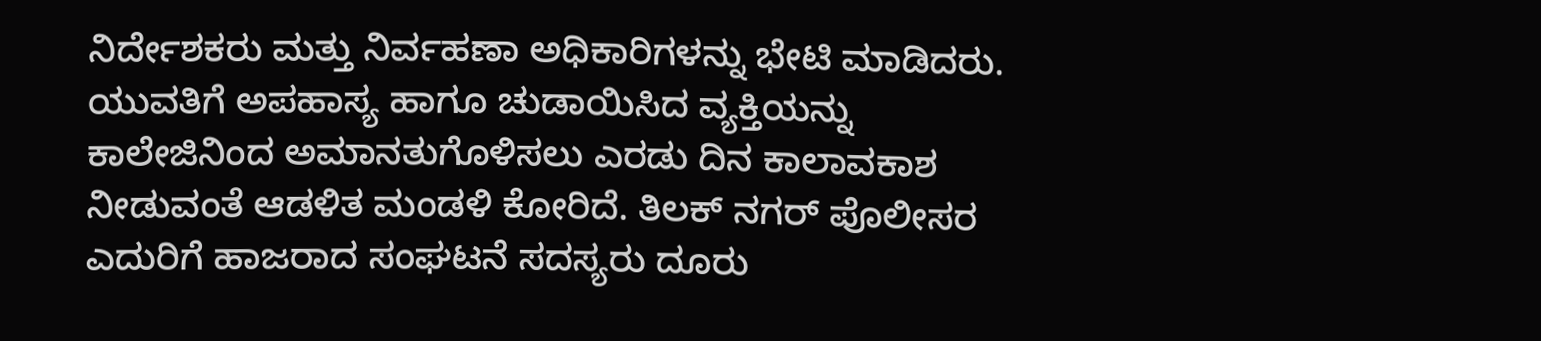ನಿರ್ದೇಶಕರು ಮತ್ತು ನಿರ್ವಹಣಾ ಅಧಿಕಾರಿಗಳನ್ನು ಭೇಟಿ ಮಾಡಿದರು. ಯುವತಿಗೆ ಅಪಹಾಸ್ಯ ಹಾಗೂ ಚುಡಾಯಿಸಿದ ವ್ಯಕ್ತಿಯನ್ನು ಕಾಲೇಜಿನಿಂದ ಅಮಾನತುಗೊಳಿಸಲು ಎರಡು ದಿನ ಕಾಲಾವಕಾಶ ನೀಡುವಂತೆ ಆಡಳಿತ ಮಂಡಳಿ ಕೋರಿದೆ. ತಿಲಕ್ ನಗರ್ ಪೊಲೀಸರ ಎದುರಿಗೆ ಹಾಜರಾದ ಸಂಘಟನೆ ಸದಸ್ಯರು ದೂರು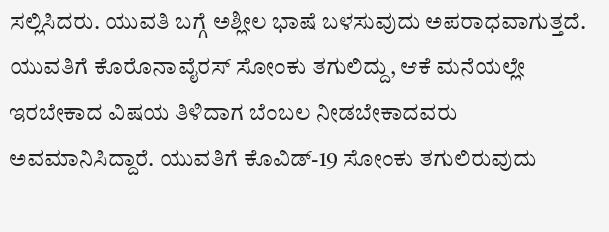ಸಲ್ಲಿಸಿದರು. ಯುವತಿ ಬಗ್ಗೆ ಅಶ್ಲೀಲ ಭಾಷೆ ಬಳಸುವುದು ಅಪರಾಧವಾಗುತ್ತದೆ. ಯುವತಿಗೆ ಕೊರೊನಾವೈರಸ್ ಸೋಂಕು ತಗುಲಿದ್ದು, ಆಕೆ ಮನೆಯಲ್ಲೇ ಇರಬೇಕಾದ ವಿಷಯ ತಿಳಿದಾಗ ಬೆಂಬಲ ನೀಡಬೇಕಾದವರು ಅವಮಾನಿಸಿದ್ದಾರೆ. ಯುವತಿಗೆ ಕೊವಿಡ್-19 ಸೋಂಕು ತಗುಲಿರುವುದು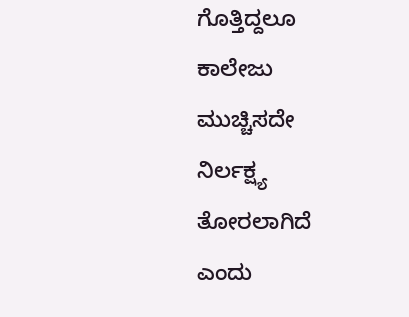ಗೊತ್ತಿದ್ದಲೂ ಕಾಲೇಜು ಮುಚ್ಚಿಸದೇ ನಿರ್ಲಕ್ಷ್ಯ ತೋರಲಾಗಿದೆ ಎಂದು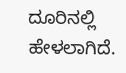ದೂರಿನಲ್ಲಿ ಹೇಳಲಾಗಿದೆ.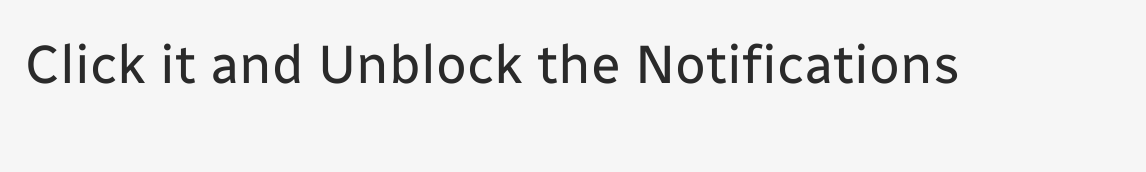Click it and Unblock the Notifications